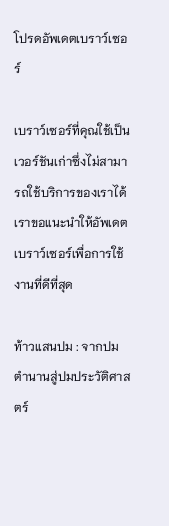โปรดอัพเดตเบราว์เซอร์

เบราว์เซอร์ที่คุณใช้เป็นเวอร์ชันเก่าซึ่งไม่สามารถใช้บริการของเราได้ เราขอแนะนำให้อัพเดตเบราว์เซอร์เพื่อการใช้งานที่ดีที่สุด

ท้าวแสนปม : จากปมตำนานสู่ปมประวัติศาสตร์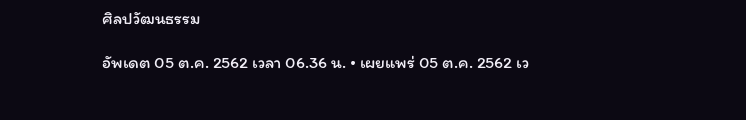ศิลปวัฒนธรรม

อัพเดต 05 ต.ค. 2562 เวลา 06.36 น. • เผยแพร่ 05 ต.ค. 2562 เว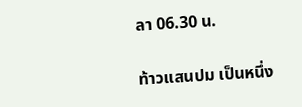ลา 06.30 น.

ท้าวแสนปม เป็นหนึ่ง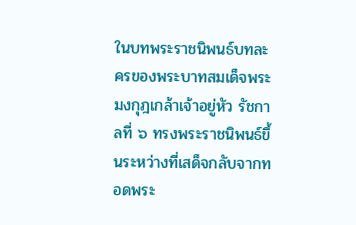ในบทพระราชนิพนธ์บทละครของพระบาทสมเด็จพระมงกุฎเกล้าเจ้าอยู่หัว รัชกาลที่ ๖ ทรงพระราชนิพนธ์ขึ้นระหว่างที่เสด็จกลับจากทอดพระ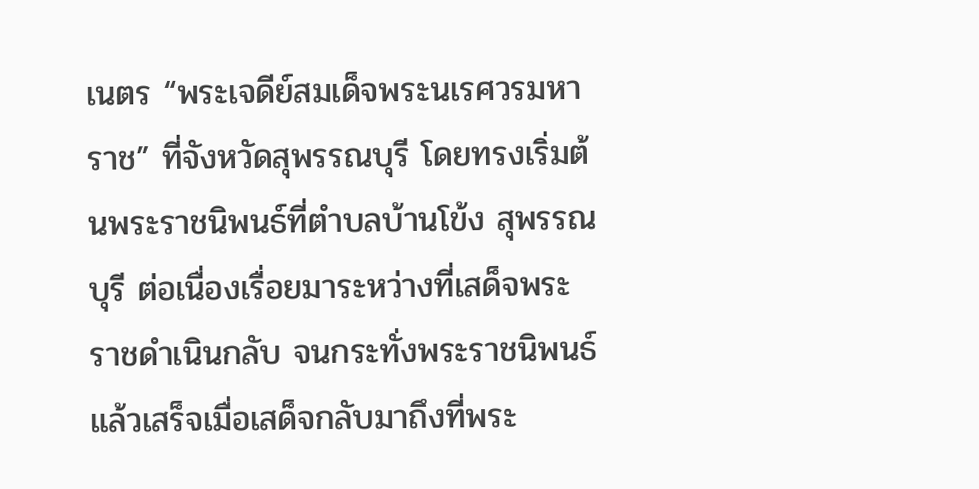เนตร “พระเจดีย์สมเด็จพระนเรศวรมหาราช” ที่จังหวัดสุพรรณบุรี โดยทรงเริ่มต้นพระราชนิพนธ์ที่ตำบลบ้านโข้ง สุพรรณบุรี ต่อเนื่องเรื่อยมาระหว่างที่เสด็จพระราชดำเนินกลับ จนกระทั่งพระราชนิพนธ์แล้วเสร็จเมื่อเสด็จกลับมาถึงที่พระ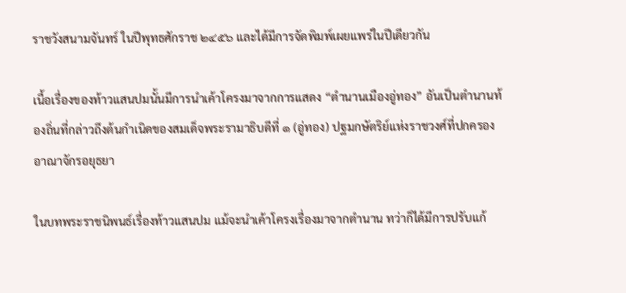ราชวังสนามจันทร์ ในปีพุทธศักราช ๒๔๕๖ และได้มีการจัดพิมพ์เผยแพร่ในปีเดียวกัน

เนื้อเรื่องของท้าวแสนปมนั้นมีการนำเค้าโครงมาจากการแสดง “ตำนานเมืองอู่ทอง” อันเป็นตำนานท้องถิ่นที่กล่าวถึงต้นกำเนิดของสมเด็จพระรามาธิบดีที่ ๑ (อู่ทอง) ปฐมกษัตริย์แห่งราชวงศ์ที่ปกครองอาณาจักรอยุธยา

ในบทพระราชนิพนธ์เรื่องท้าวแสนปม แม้จะนำเค้าโครงเรื่องมาจากตำนาน ทว่าก็ได้มีการปรับแก้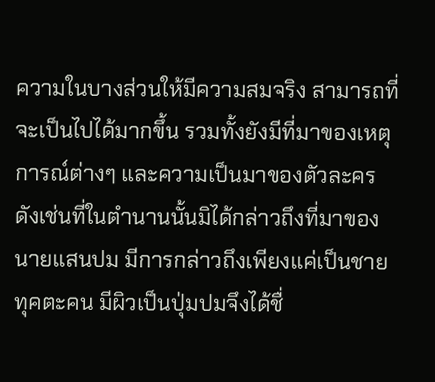ความในบางส่วนให้มีความสมจริง สามารถที่จะเป็นไปได้มากขึ้น รวมทั้งยังมีที่มาของเหตุการณ์ต่างๆ และความเป็นมาของตัวละคร ดังเช่นที่ในตำนานนั้นมิได้กล่าวถึงที่มาของนายแสนปม มีการกล่าวถึงเพียงแค่เป็นชายทุคตะคน มีผิวเป็นปุ่มปมจึงได้ชื่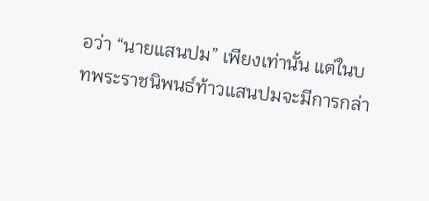อว่า “นายแสนปม” เพียงเท่านั้น แต่ในบทพระราชนิพนธ์ท้าวแสนปมจะมีการกล่า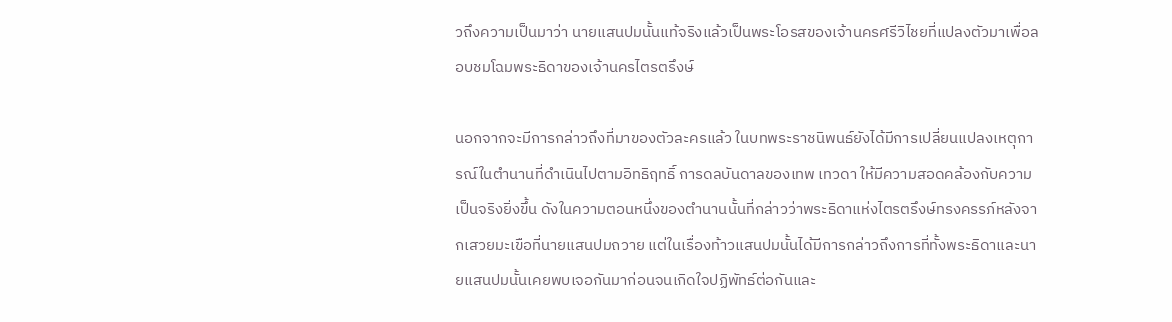วถึงความเป็นมาว่า นายแสนปมนั้นแท้จริงแล้วเป็นพระโอรสของเจ้านครศรีวิไชยที่แปลงตัวมาเพื่อลอบชมโฉมพระธิดาของเจ้านครไตรตรึงษ์

นอกจากจะมีการกล่าวถึงที่มาของตัวละครแล้ว ในบทพระราชนิพนธ์ยังได้มีการเปลี่ยนแปลงเหตุการณ์ในตำนานที่ดำเนินไปตามอิทธิฤทธิ์ การดลบันดาลของเทพ เทวดา ให้มีความสอดคล้องกับความเป็นจริงยิ่งขึ้น ดังในความตอนหนึ่งของตำนานนั้นที่กล่าวว่าพระธิดาแห่งไตรตรึงษ์ทรงครรภ์หลังจากเสวยมะเขือที่นายแสนปมถวาย แต่ในเรื่องท้าวแสนปมนั้นได้มีการกล่าวถึงการที่ทั้งพระธิดาและนายแสนปมนั้นเคยพบเจอกันมาก่อนจนเกิดใจปฏิพัทธ์ต่อกันและ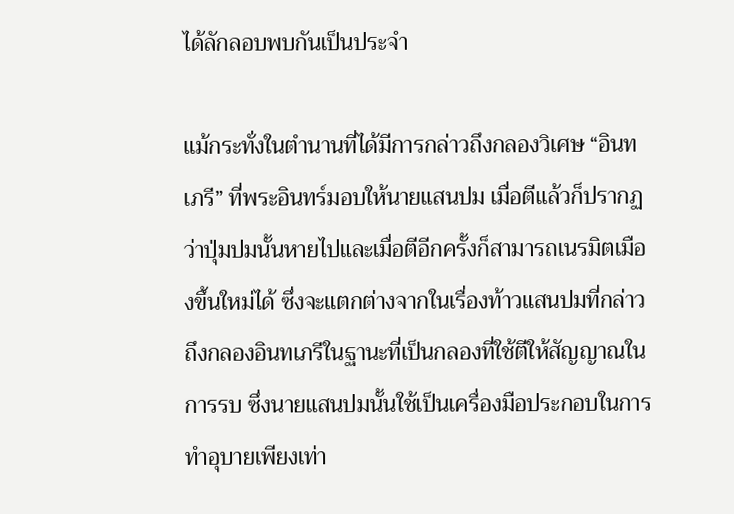ได้ลักลอบพบกันเป็นประจำ

แม้กระทั่งในตำนานที่ได้มีการกล่าวถึงกลองวิเศษ “อินทเภรี” ที่พระอินทร์มอบให้นายแสนปม เมื่อตีแล้วก็ปรากฏว่าปุ่มปมนั้นหายไปและเมื่อตีอีกครั้งก็สามารถเนรมิตเมืองขึ้นใหม่ได้ ซึ่งจะแตกต่างจากในเรื่องท้าวแสนปมที่กล่าวถึงกลองอินทเภรีในฐานะที่เป็นกลองที่ใช้ตีให้สัญญาณในการรบ ซึ่งนายแสนปมนั้นใช้เป็นเครื่องมือประกอบในการทำอุบายเพียงเท่า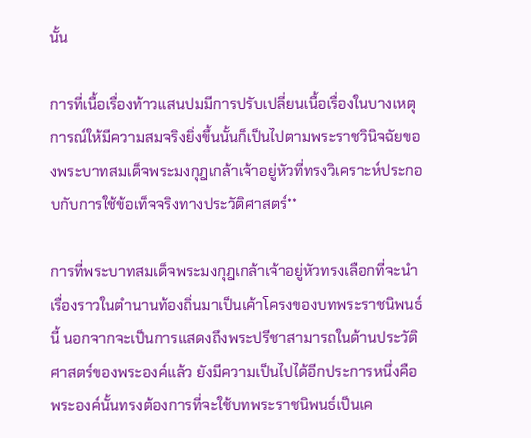นั้น

การที่เนื้อเรื่องท้าวแสนปมมีการปรับเปลี่ยนเนื้อเรื่องในบางเหตุการณ์ให้มีความสมจริงยิ่งขึ้นนั้นก็เป็นไปตามพระราชวินิจฉัยของพระบาทสมเด็จพระมงกุฎเกล้าเจ้าอยู่หัวที่ทรงวิเคราะห์ประกอบกับการใช้ข้อเท็จจริงทางประวัติศาสตร์**

การที่พระบาทสมเด็จพระมงกุฎเกล้าเจ้าอยู่หัวทรงเลือกที่จะนำเรื่องราวในตำนานท้องถิ่นมาเป็นเค้าโครงของบทพระราชนิพนธ์นี้ นอกจากจะเป็นการแสดงถึงพระปรีชาสามารถในด้านประวัติศาสตร์ของพระองค์แล้ว ยังมีความเป็นไปได้อีกประการหนึ่งคือพระองค์นั้นทรงต้องการที่จะใช้บทพระราชนิพนธ์เป็นเค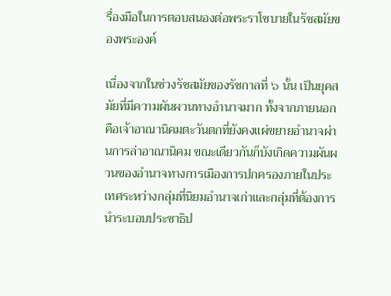รื่องมือในการตอบสนองต่อพระราโชบายในรัชสมัยของพระองค์

เนื่องจากในช่วงรัชสมัยของรัชกาลที่ ๖ นั้น เป็นยุคสมัยที่มีความผันผวนทางอำนาจมาก ทั้งจากภายนอกคือเจ้าอาณานิคมตะวันตกที่ยังคงแผ่ขยายอำนาจผ่านการล่าอาณานิคม ขณะเดียวกันก็บังเกิดความผันผวนของอำนาจทางการเมืองการปกครองภายในประเทศระหว่างกลุ่มที่นิยมอำนาจเก่าและกลุ่มที่ต้องการนำระบอบประชาธิป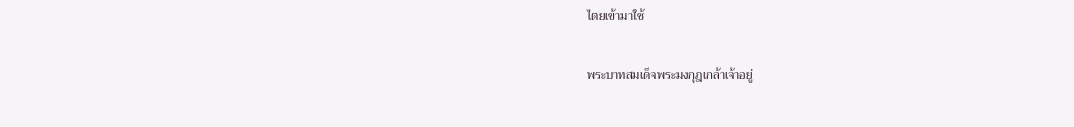ไตยเข้ามาใช้

พระบาทสมเด็จพระมงกุฎเกล้าเจ้าอยู่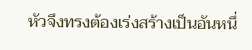หัวจึงทรงต้องเร่งสร้างเป็นอันหนึ่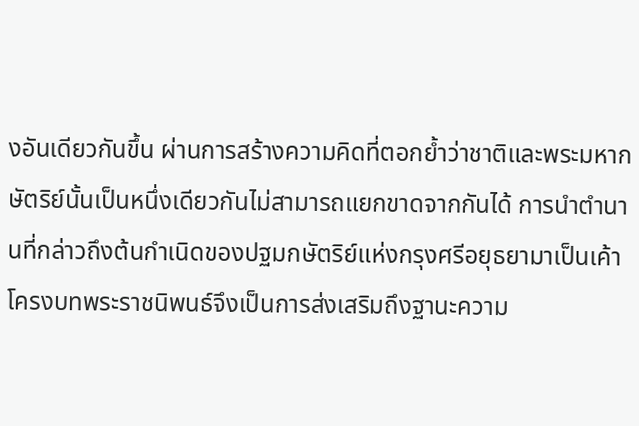งอันเดียวกันขึ้น ผ่านการสร้างความคิดที่ตอกย้ำว่าชาติและพระมหากษัตริย์นั้นเป็นหนึ่งเดียวกันไม่สามารถแยกขาดจากกันได้ การนำตำนานที่กล่าวถึงต้นกำเนิดของปฐมกษัตริย์แห่งกรุงศรีอยุธยามาเป็นเค้าโครงบทพระราชนิพนธ์จึงเป็นการส่งเสริมถึงฐานะความ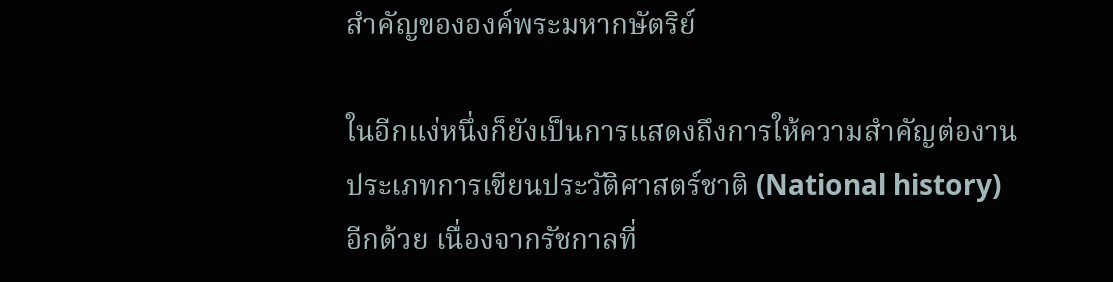สำคัญขององค์พระมหากษัตริย์

ในอีกแง่หนึ่งก็ยังเป็นการแสดงถึงการให้ความสำคัญต่องานประเภทการเขียนประวัติศาสตร์ชาติ (National history) อีกด้วย เนื่องจากรัชกาลที่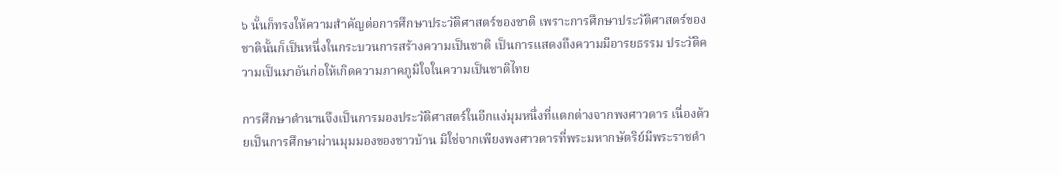๖ นั้นก็ทรงให้ความสำคัญต่อการศึกษาประวัติศาสตร์ของชาติ เพราะการศึกษาประวัติศาสตร์ของชาตินั้นก็เป็นหนึ่งในกระบวนการสร้างความเป็นชาติ เป็นการแสดงถึงความมีอารยธรรม ประวัติความเป็นมาอันก่อให้เกิดความภาคภูมิใจในความเป็นชาติไทย

การศึกษาตำนานจึงเป็นการมองประวัติศาสตร์ในอีกแง่มุมหนึ่งที่แตกต่างจากพงศาวดาร เนื่องด้วยเป็นการศึกษาผ่านมุมมองของชาวบ้าน มิใช่จากเพียงพงศาวดารที่พระมหากษัตริย์มีพระราชดำ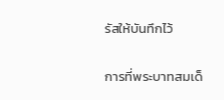รัสให้บันทึกไว้

การที่พระบาทสมเด็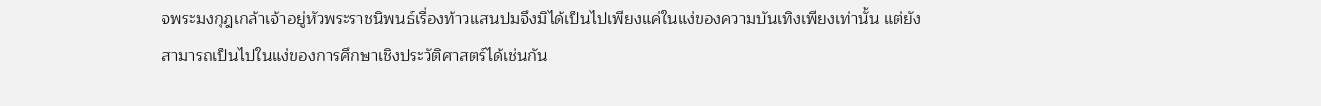จพระมงกุฎเกล้าเจ้าอยู่หัวพระราชนิพนธ์เรื่องท้าวแสนปมจึงมิได้เป็นไปเพียงแค่ในแง่ของความบันเทิงเพียงเท่านั้น แต่ยังสามารถเป็นไปในแง่ของการศึกษาเชิงประวัติศาสตร์ได้เช่นกัน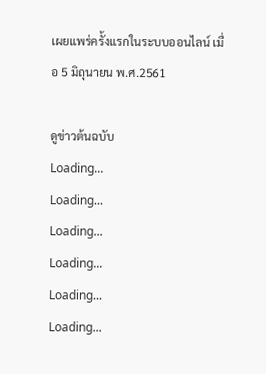เผยแพร่ครั้งแรกในระบบออนไลน์ เมื่อ 5 มิถุนายน พ.ศ.2561

ดูข่าวต้นฉบับ
Loading...
Loading...
Loading...
Loading...
Loading...
Loading...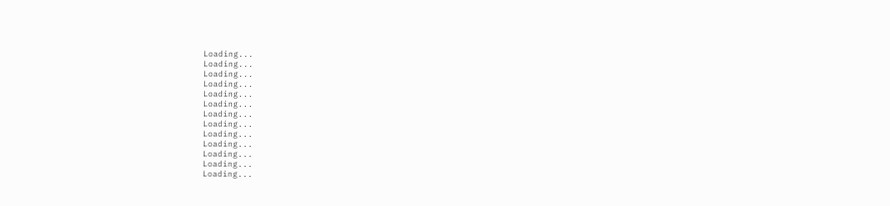Loading...
Loading...
Loading...
Loading...
Loading...
Loading...
Loading...
Loading...
Loading...
Loading...
Loading...
Loading...
Loading...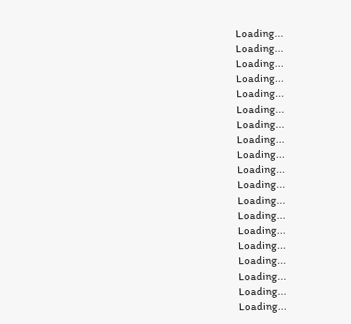Loading...
Loading...
Loading...
Loading...
Loading...
Loading...
Loading...
Loading...
Loading...
Loading...
Loading...
Loading...
Loading...
Loading...
Loading...
Loading...
Loading...
Loading...
Loading...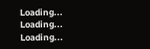Loading...
Loading...
Loading...